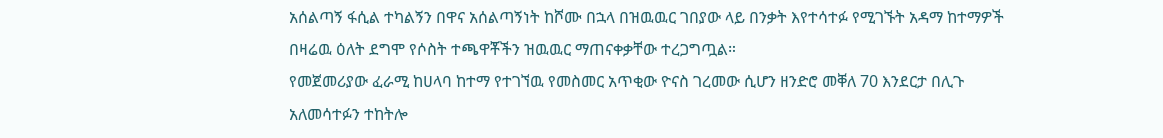አሰልጣኝ ፋሲል ተካልኝን በዋና አሰልጣኝነት ከሾሙ በኋላ በዝዉዉር ገበያው ላይ በንቃት እየተሳተፉ የሚገኙት አዳማ ከተማዎች በዛሬዉ ዕለት ደግሞ የሶስት ተጫዋቾችን ዝዉዉር ማጠናቀቃቸው ተረጋግጧል።
የመጀመሪያው ፈራሚ ከሀላባ ከተማ የተገኘዉ የመስመር አጥቂው ዮናስ ገረመው ሲሆን ዘንድሮ መቐለ 70 እንደርታ በሊጉ አለመሳተፉን ተከትሎ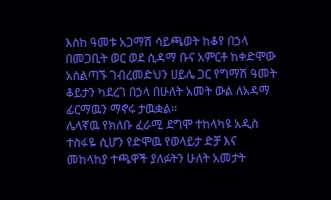እስከ ዓመቱ አጋማሽ ሳይጫወት ከቆየ በኃላ በመጋቢት ወር ወደ ሲዳማ ቡና አምርቶ ከቀድሞው አሰልጣኙ ገብረመድህን ሀይሌ ጋር የግማሽ ዓመት ቆይታን ካደረገ በኃላ በሁለት አመት ውል ለአዳማ ፊርማዉን ማኖሩ ታዉቋል፡፡
ሌላኛዉ የክለቡ ፈራሚ ደግሞ ተከላካዩ አዲስ ተስፋዬ ሲሆን የድሞዉ የወላይታ ድቻ እና መከላከያ ተጫዋች ያለፉትን ሁለት አመታት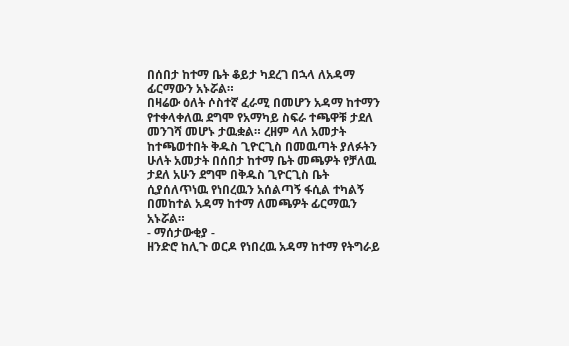በሰበታ ከተማ ቤት ቆይታ ካደረገ በኋላ ለአዳማ ፊርማውን አኑሯል።
በዛሬው ዕለት ሶስተኛ ፈራሚ በመሆን አዳማ ከተማን የተቀላቀለዉ ደግሞ የአማካይ ስፍራ ተጫዋቹ ታደለ መንገሻ መሆኑ ታዉቋል። ረዘም ላለ አመታት ከተጫወተበት ቅዱስ ጊዮርጊስ በመዉጣት ያለፉትን ሁለት አመታት በሰበታ ከተማ ቤት መጫዎት የቻለዉ ታደለ አሁን ደግሞ በቅዱስ ጊዮርጊስ ቤት ሲያሰለጥነዉ የነበረዉን አሰልጣኝ ፋሲል ተካልኝ በመከተል አዳማ ከተማ ለመጫዎት ፊርማዉን አኑሯል።
- ማሰታውቂያ -
ዘንድሮ ከሊጉ ወርዶ የነበረዉ አዳማ ከተማ የትግራይ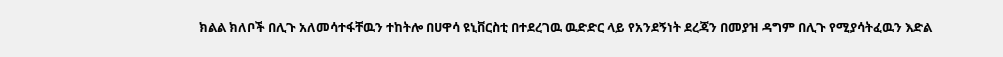ክልል ክለቦች በሊጉ አለመሳተፋቸዉን ተከትሎ በሀዋሳ ዩኒቨርስቲ በተደረገዉ ዉድድር ላይ የአንደኝነት ደረጃን በመያዝ ዳግም በሊጉ የሚያሳትፈዉን እድል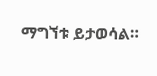ማግኘቱ ይታወሳል።